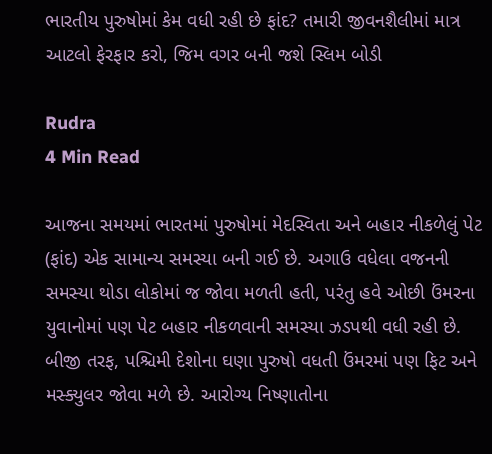ભારતીય પુરુષોમાં કેમ વધી રહી છે ફાંદ? તમારી જીવનશૈલીમાં માત્ર આટલો ફેરફાર કરો, જિમ વગર બની જશે સ્લિમ બોડી

Rudra
4 Min Read

આજના સમયમાં ભારતમાં પુરુષોમાં મેદસ્વિતા અને બહાર નીકળેલું પેટ (ફાંદ) એક સામાન્ય સમસ્યા બની ગઈ છે. અગાઉ વધેલા વજનની સમસ્યા થોડા લોકોમાં જ જોવા મળતી હતી, પરંતુ હવે ઓછી ઉંમરના યુવાનોમાં પણ પેટ બહાર નીકળવાની સમસ્યા ઝડપથી વધી રહી છે. બીજી તરફ, પશ્ચિમી દેશોના ઘણા પુરુષો વધતી ઉંમરમાં પણ ફિટ અને મસ્ક્યુલર જોવા મળે છે. આરોગ્ય નિષ્ણાતોના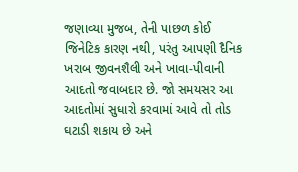જણાવ્યા મુજબ, તેની પાછળ કોઈ જિનેટિક કારણ નથી, પરંતુ આપણી દૈનિક ખરાબ જીવનશૈલી અને ખાવા-પીવાની આદતો જવાબદાર છે. જો સમયસર આ આદતોમાં સુધારો કરવામાં આવે તો તોડ ઘટાડી શકાય છે અને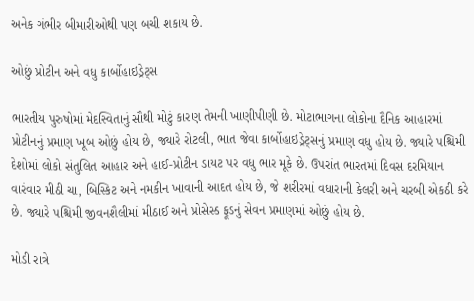અનેક ગંભીર બીમારીઓથી પણ બચી શકાય છે.

ઓછું પ્રોટીન અને વધુ કાર્બોહાઇડ્રેટ્સ

ભારતીય પુરુષોમાં મેદસ્વિતાનું સૌથી મોટું કારણ તેમની ખાણીપીણી છે. મોટાભાગના લોકોના દૈનિક આહારમાં પ્રોટીનનું પ્રમાણ ખૂબ ઓછું હોય છે, જ્યારે રોટલી, ભાત જેવા કાર્બોહાઇડ્રેટ્સનું પ્રમાણ વધુ હોય છે. જ્યારે પશ્ચિમી દેશોમાં લોકો સંતુલિત આહાર અને હાઈ-પ્રોટીન ડાયટ પર વધુ ભાર મૂકે છે. ઉપરાંત ભારતમાં દિવસ દરમિયાન વારંવાર મીઠી ચા, બિસ્કિટ અને નમકીન ખાવાની આદત હોય છે, જે શરીરમાં વધારાની કેલરી અને ચરબી એકઠી કરે છે. જ્યારે પશ્ચિમી જીવનશૈલીમાં મીઠાઈ અને પ્રોસેસ્ડ ફૂડનું સેવન પ્રમાણમાં ઓછું હોય છે.

મોડી રાત્રે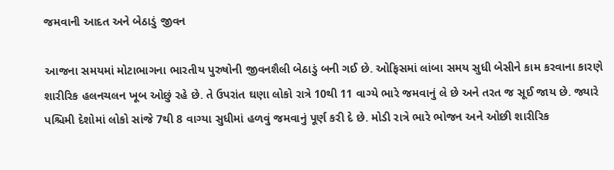જમવાની આદત અને બેઠાડું જીવન

આજના સમયમાં મોટાભાગના ભારતીય પુરુષોની જીવનશૈલી બેઠાડું બની ગઈ છે. ઓફિસમાં લાંબા સમય સુધી બેસીને કામ કરવાના કારણે શારીરિક હલનચલન ખૂબ ઓછું રહે છે. તે ઉપરાંત ઘણા લોકો રાત્રે 10થી 11 વાગ્યે ભારે જમવાનું લે છે અને તરત જ સૂઈ જાય છે. જ્યારે પશ્ચિમી દેશોમાં લોકો સાંજે 7થી 8 વાગ્યા સુધીમાં હળવું જમવાનું પૂર્ણ કરી દે છે. મોડી રાત્રે ભારે ભોજન અને ઓછી શારીરિક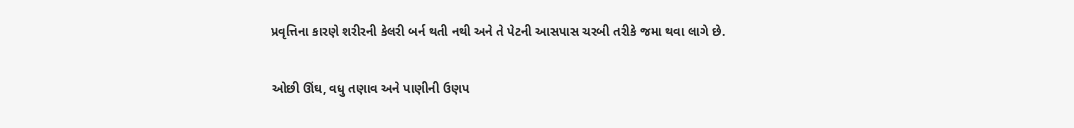પ્રવૃત્તિના કારણે શરીરની કેલરી બર્ન થતી નથી અને તે પેટની આસપાસ ચરબી તરીકે જમા થવા લાગે છે.

ઓછી ઊંઘ, વધુ તણાવ અને પાણીની ઉણપ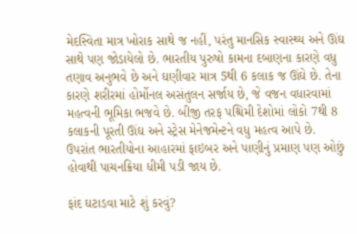મેદસ્વિતા માત્ર ખોરાક સાથે જ નહીં, પરંતુ માનસિક સ્વાસ્થ્ય અને ઊંઘ સાથે પણ જોડાયેલો છે. ભારતીય પુરુષો કામના દબાણના કારણે વધુ તણાવ અનુભવે છે અને ઘણીવાર માત્ર 5થી 6 કલાક જ ઊંઘે છે. તેના કારણે શરીરમાં હોર્મોનલ અસંતુલન સર્જાય છે, જે વજન વધારવામાં મહત્વની ભૂમિકા ભજવે છે. બીજી તરફ પશ્ચિમી દેશોમાં લોકો 7થી 8 કલાકની પૂરતી ઊંઘ અને સ્ટ્રેસ મેનેજમેન્ટને વધુ મહત્વ આપે છે. ઉપરાંત ભારતીયોના આહારમાં ફાઇબર અને પાણીનું પ્રમાણ પણ ઓછું હોવાથી પાચનક્રિયા ધીમી પડી જાય છે.

ફાંદ ઘટાડવા માટે શું કરવું?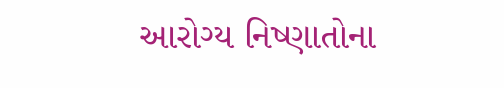આરોગ્ય નિષ્ણાતોના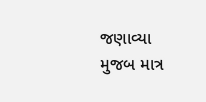જણાવ્યા મુજબ માત્ર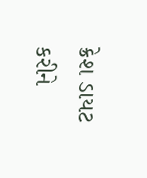ક્રેશ ડાયટ કરીને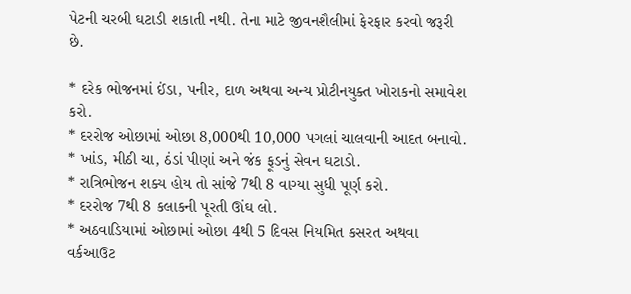પેટની ચરબી ઘટાડી શકાતી નથી. તેના માટે જીવનશૈલીમાં ફેરફાર કરવો જરૂરી છે.

* દરેક ભોજનમાં ઈંડા, પનીર, દાળ અથવા અન્ય પ્રોટીનયુક્ત ખોરાકનો સમાવેશ કરો.
* દરરોજ ઓછામાં ઓછા 8,000થી 10,000 પગલાં ચાલવાની આદત બનાવો.
* ખાંડ, મીઠી ચા, ઠંડાં પીણાં અને જંક ફૂડનું સેવન ઘટાડો.
* રાત્રિભોજન શક્ય હોય તો સાંજે 7થી 8 વાગ્યા સુધી પૂર્ણ કરો.
* દરરોજ 7થી 8 કલાકની પૂરતી ઊંઘ લો.
* અઠવાડિયામાં ઓછામાં ઓછા 4થી 5 દિવસ નિયમિત કસરત અથવા વર્કઆઉટ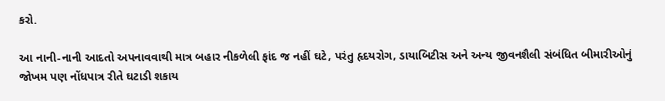કરો.

આ નાની-નાની આદતો અપનાવવાથી માત્ર બહાર નીકળેલી ફાંદ જ નહીં ઘટે, પરંતુ હૃદયરોગ, ડાયાબિટીસ અને અન્ય જીવનશૈલી સંબંધિત બીમારીઓનું જોખમ પણ નોંધપાત્ર રીતે ઘટાડી શકાય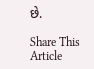છે.

Share This Article